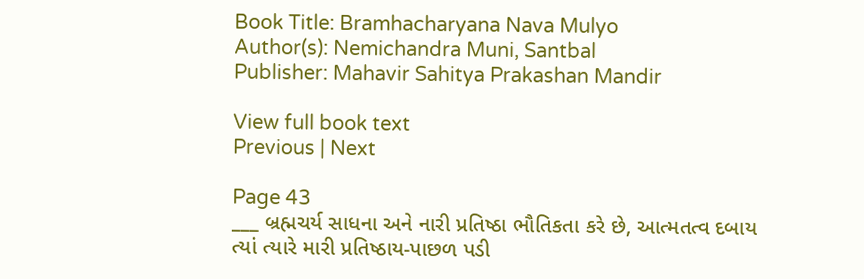Book Title: Bramhacharyana Nava Mulyo
Author(s): Nemichandra Muni, Santbal
Publisher: Mahavir Sahitya Prakashan Mandir

View full book text
Previous | Next

Page 43
___ બ્રહ્મચર્ય સાધના અને નારી પ્રતિષ્ઠા ભૌતિકતા કરે છે, આત્મતત્વ દબાય ત્યાં ત્યારે મારી પ્રતિષ્ઠાય-પાછળ પડી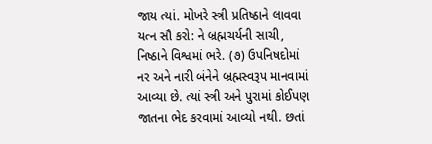જાય ત્યાં. મોખરે સ્ત્રી પ્રતિષ્ઠાને લાવવા યત્ન સૌ કરો: ને બ્રહ્મચર્યની સાચી, નિષ્ઠાને વિશ્વમાં ભરે. (૭) ઉપનિષદોમાં નર અને નારી બંનેને બ્રહ્મસ્વરૂપ માનવામાં આવ્યા છે. ત્યાં સ્ત્રી અને પુરામાં કોઈપણ જાતના ભેદ કરવામાં આવ્યો નથી. છતાં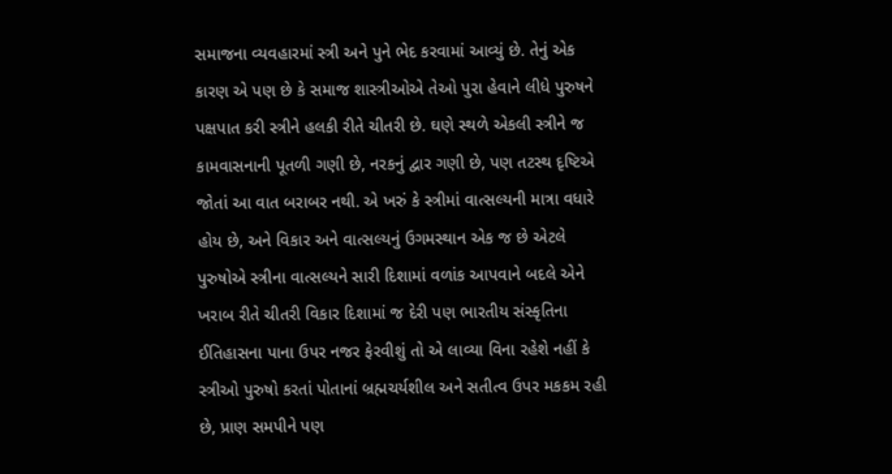સમાજના વ્યવહારમાં સ્ત્રી અને પુને ભેદ કરવામાં આવ્યું છે. તેનું એક કારણ એ પણ છે કે સમાજ શાસ્ત્રીઓએ તેઓ પુરા હેવાને લીધે પુરુષને પક્ષપાત કરી સ્ત્રીને હલકી રીતે ચીતરી છે. ઘણે સ્થળે એકલી સ્ત્રીને જ કામવાસનાની પૂતળી ગણી છે, નરકનું દ્વાર ગણી છે, પણ તટસ્થ દૃષ્ટિએ જોતાં આ વાત બરાબર નથી. એ ખરું કે સ્ત્રીમાં વાત્સલ્યની માત્રા વધારે હોય છે, અને વિકાર અને વાત્સલ્યનું ઉગમસ્થાન એક જ છે એટલે પુરુષોએ સ્ત્રીના વાત્સલ્યને સારી દિશામાં વળાંક આપવાને બદલે એને ખરાબ રીતે ચીતરી વિકાર દિશામાં જ દેરી પણ ભારતીય સંસ્કૃતિના ઈતિહાસના પાના ઉપર નજર ફેરવીશું તો એ લાવ્યા વિના રહેશે નહીં કે સ્ત્રીઓ પુરુષો કરતાં પોતાનાં બ્રહ્મચર્યશીલ અને સતીત્વ ઉપર મકકમ રહી છે, પ્રાણ સમપીને પણ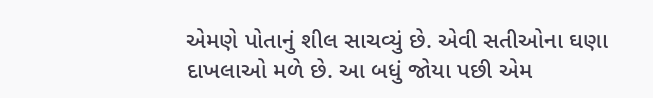એમણે પોતાનું શીલ સાચવ્યું છે. એવી સતીઓના ઘણા દાખલાઓ મળે છે. આ બધું જોયા પછી એમ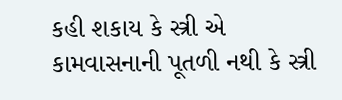કહી શકાય કે સ્ત્રી એ કામવાસનાની પૂતળી નથી કે સ્ત્રી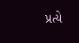પ્રત્યે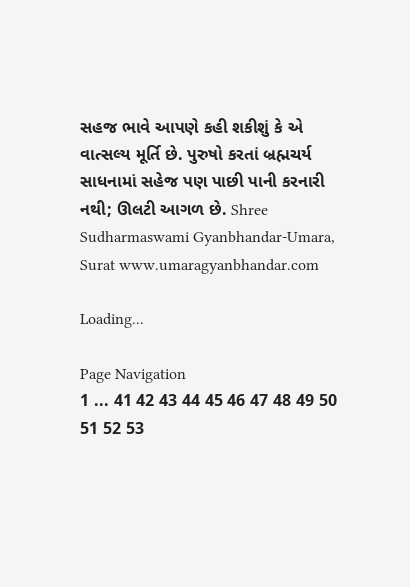સહજ ભાવે આપણે કહી શકીશું કે એ વાત્સલ્ય મૂર્તિ છે. પુરુષો કરતાં બ્રહ્મચર્ય સાધનામાં સહેજ પણ પાછી પાની કરનારી નથી; ઊલટી આગળ છે. Shree Sudharmaswami Gyanbhandar-Umara, Surat www.umaragyanbhandar.com

Loading...

Page Navigation
1 ... 41 42 43 44 45 46 47 48 49 50 51 52 53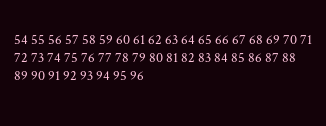54 55 56 57 58 59 60 61 62 63 64 65 66 67 68 69 70 71 72 73 74 75 76 77 78 79 80 81 82 83 84 85 86 87 88 89 90 91 92 93 94 95 96